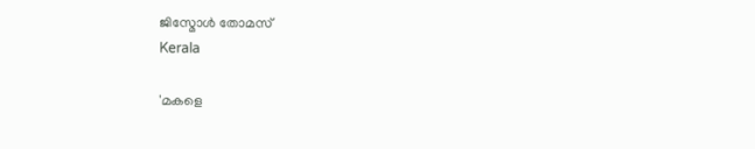ജിസ്മോൾ തോമസ്
Kerala

'മകളെ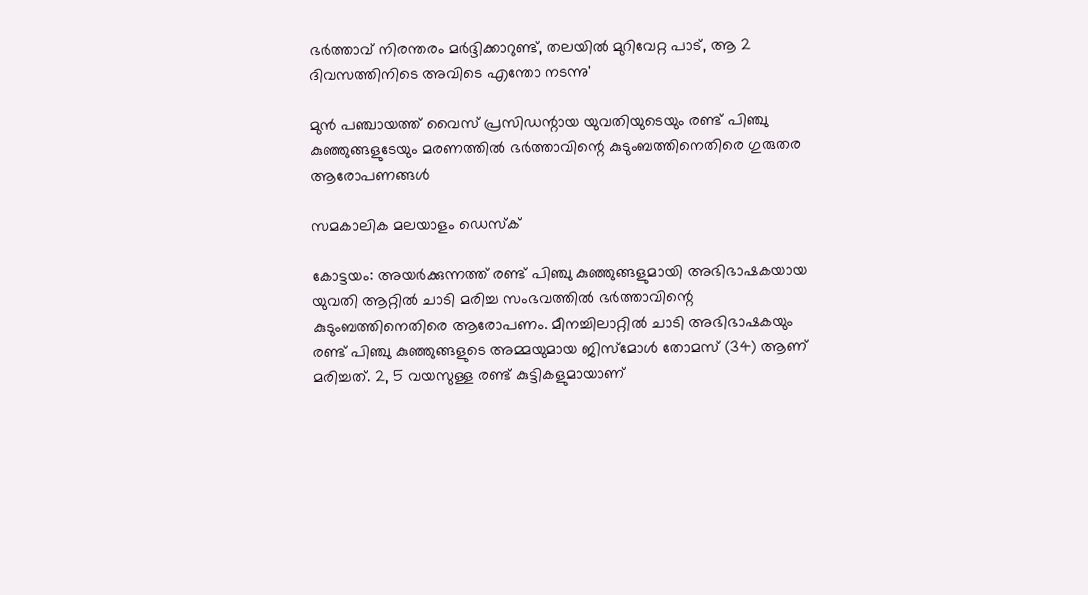ഭർത്താവ് നിരന്തരം മർദ്ദിക്കാറുണ്ട്, തലയിൽ മുറിവേറ്റ പാട്, ആ 2 ദിവസത്തിനിടെ അവിടെ എന്തോ നടന്നു'

മുൻ പഞ്ചായത്ത് വൈസ് പ്രസിഡന്റായ യുവതിയുടെയും രണ്ട് പിഞ്ചു കുഞ്ഞുങ്ങളുടേയും മരണത്തിൽ ഭർത്താവിന്റെ കുടുംബത്തിനെതിരെ ഗുരുതര ആരോപണങ്ങൾ

സമകാലിക മലയാളം ഡെസ്ക്

കോട്ടയം: അയർക്കുന്നത്ത് രണ്ട് പിഞ്ചു കുഞ്ഞുങ്ങളുമായി അഭിഭാഷകയായ യുവതി ആറ്റിൽ ചാടി മരിച്ച സംഭവത്തിൽ ഭർത്താവിന്റെ കുടുംബത്തിനെതിരെ ആരോപണം. മീനച്ചിലാറ്റിൽ ചാടി അഭിഭാഷകയും രണ്ട് പിഞ്ചു കുഞ്ഞുങ്ങളുടെ അമ്മയുമായ ജിസ്മോൾ തോമസ് (34) ആണ് മരിച്ചത്. 2, 5 വയസുള്ള രണ്ട് കുട്ടികളുമായാണ്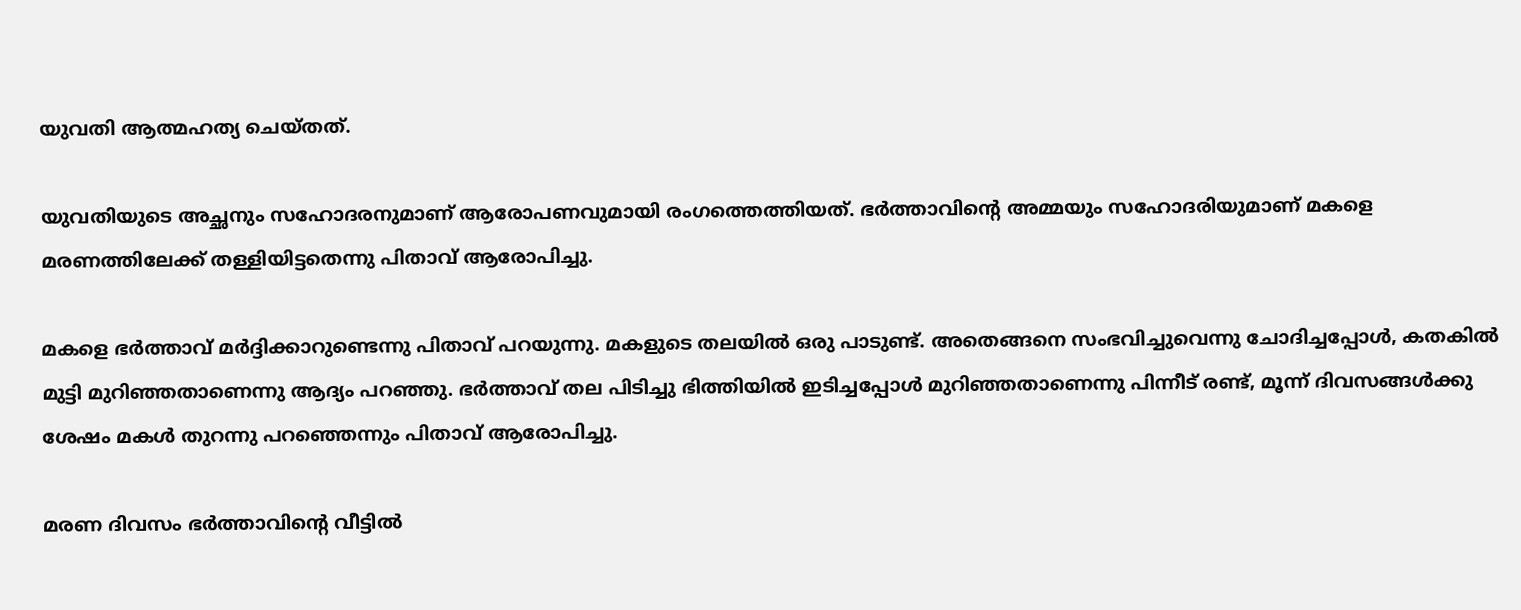യുവതി ആത്മഹത്യ ചെയ്തത്.

യുവതിയുടെ അച്ഛനും സഹോദരനുമാണ് ആരോപണവുമായി രംഗത്തെത്തിയത്. ഭർത്താവിന്റെ അമ്മയും സഹോദരിയുമാണ് മകളെ മരണത്തിലേക്ക് തള്ളിയിട്ടതെന്നു പിതാവ് ആരോപിച്ചു.

മകളെ ഭർത്താവ് മർദ്ദിക്കാറുണ്ടെന്നു പിതാവ് പറയുന്നു. മകളുടെ തലയിൽ ഒരു പാടുണ്ട്. അതെങ്ങനെ സംഭവിച്ചുവെന്നു ചോദിച്ചപ്പോൾ, കതകിൽ മുട്ടി മുറിഞ്ഞതാണെന്നു ആദ്യം പറഞ്ഞു. ഭർത്താവ് തല പിടിച്ചു ഭിത്തിയിൽ ഇടിച്ചപ്പോൾ മുറിഞ്ഞതാണെന്നു പിന്നീട് രണ്ട്, മൂന്ന് ദിവസങ്ങൾക്കു ശേഷം മകൾ തുറന്നു പറഞ്ഞെന്നും പിതാവ് ആരോപിച്ചു.

മരണ ദിവസം ഭർത്താവിന്റെ വീട്ടിൽ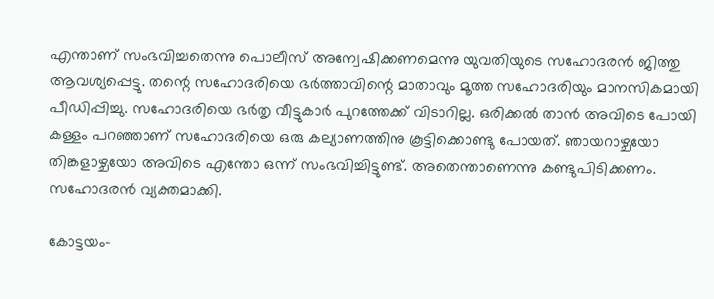എന്താണ് സംഭവിച്ചതെന്നു പൊലീസ് അന്വേഷിക്കണമെന്നു യുവതിയുടെ സഹോദരൻ ജിത്തു ആവശ്യപ്പെട്ടു. തന്റെ സഹോദരിയെ ഭർത്താവിന്റെ മാതാവും മൂത്ത സഹോദരിയും മാനസികമായി പീഡിപ്പിച്ചു. സഹോദരിയെ ഭർതൃ വീട്ടുകാർ പുറത്തേക്ക് വിടാറില്ല. ഒരിക്കൽ താൻ അവിടെ പോയി കള്ളം പറഞ്ഞാണ് സഹോദരിയെ ഒരു കല്യാണത്തിനു കൂട്ടിക്കൊണ്ടു പോയത്. ഞായറാഴ്ചയോ തിങ്കളാഴ്ചയോ അവിടെ എന്തോ ഒന്ന് സംഭവിച്ചിട്ടുണ്ട്. അതെന്താണെന്നു കണ്ടുപിടിക്കണം. സഹോദരൻ വ്യക്തമാക്കി.

കോട്ടയം-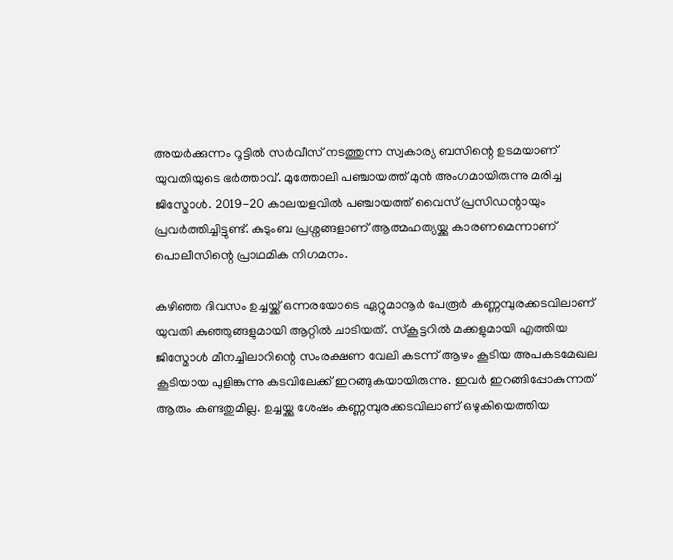അയർക്കുന്നം റൂട്ടിൽ സർവീസ് നടത്തുന്ന സ്വകാര്യ ബസിന്റെ ഉടമയാണ് യുവതിയുടെ ഭർത്താവ്. മുത്തോലി പഞ്ചായത്ത് മുൻ അംഗമായിരുന്നു മരിച്ച ജിസ്മോൾ. 2019-20 കാലയളവിൽ പഞ്ചായത്ത് വൈസ് പ്രസിഡന്റായും പ്രവർത്തിച്ചിട്ടുണ്ട്. കുടുംബ പ്രശ്നങ്ങളാണ് ആത്മഹത്യയ്ക്കു കാരണമെന്നാണ് പൊലീസിന്റെ പ്രാഥമിക നിഗമനം.

കഴിഞ്ഞ ദിവസം ഉച്ചയ്ക്ക് ഒന്നരയോടെ ഏറ്റുമാനൂർ പേരൂർ കണ്ണമ്പുരക്കടവിലാണ് യുവതി കുഞ്ഞുങ്ങളുമായി ആറ്റിൽ ചാടിയത്. സ്കൂട്ടറിൽ മക്കളുമായി എത്തിയ ജിസ്മോൾ മീനച്ചിലാറിന്റെ സംരക്ഷണ വേലി കടന്ന് ആഴം കൂടിയ അപകടമേഖല കൂടിയായ പുളിങ്കുന്നു കടവിലേക്ക് ഇറങ്ങുകയായിരുന്നു. ഇവർ ഇറങ്ങിപ്പോകുന്നത് ആരും കണ്ടതുമില്ല. ഉച്ചയ്ക്കു ശേഷം കണ്ണമ്പുരക്കടവിലാണ് ഒഴുകിയെത്തിയ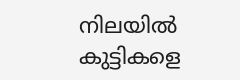നിലയിൽ കുട്ടികളെ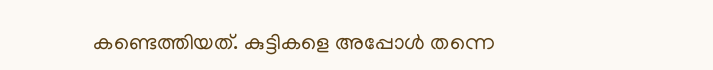കണ്ടെത്തിയത്. കുട്ടികളെ അപ്പോൾ തന്നെ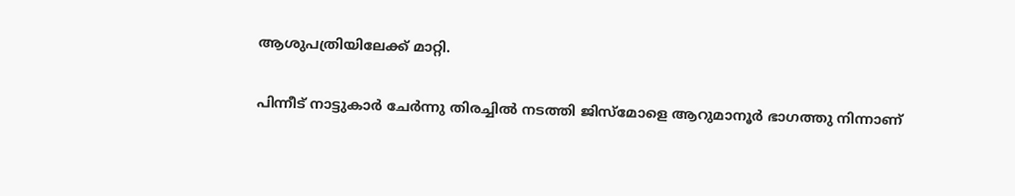ആശുപത്രിയിലേക്ക് മാറ്റി.

പിന്നീട് നാട്ടുകാർ ചേർന്നു തിരച്ചിൽ നടത്തി ജിസ്മോളെ ആറുമാനൂർ ഭാഗത്തു നിന്നാണ്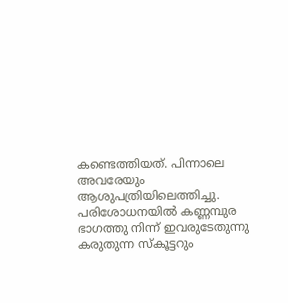കണ്ടെത്തിയത്. പിന്നാലെ അവരേയും ആശുപത്രിയിലെത്തിച്ചു. പരിശോധനയിൽ കണ്ണമ്പുര ഭാഗത്തു നിന്ന് ഇവരുടേതുന്നു കരുതുന്ന സ്കൂട്ടറും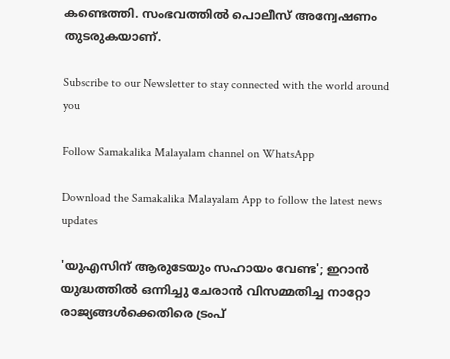കണ്ടെത്തി. സംഭവത്തിൽ പൊലീസ് അന്വേഷണം തുടരുകയാണ്.

Subscribe to our Newsletter to stay connected with the world around you

Follow Samakalika Malayalam channel on WhatsApp

Download the Samakalika Malayalam App to follow the latest news updates

'യുഎസിന് ആരുടേയും സഹായം വേണ്ട'; ഇറാൻ യുദ്ധത്തിൽ ഒന്നിച്ചു ചേരാൻ വിസമ്മതിച്ച നാറ്റോ രാജ്യങ്ങൾക്കെതിരെ ട്രംപ്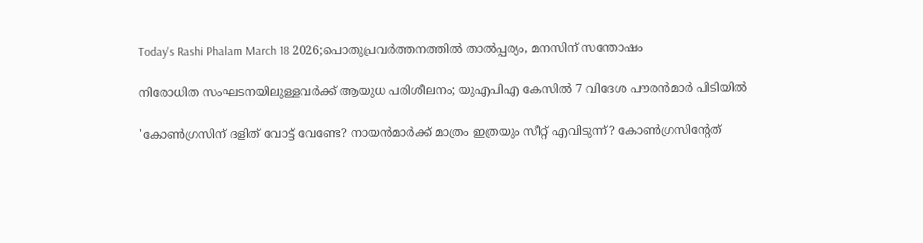Today's Rashi Phalam March 18 2026;പൊതുപ്രവര്‍ത്തനത്തില്‍ താല്‍പ്പര്യം, മനസിന് സന്തോഷം

നിരോധിത സംഘടനയിലുള്ളവർക്ക് ആയുധ പരിശീലനം; യുഎപിഎ കേസിൽ 7 വിദേശ പൗരൻമാർ പിടിയിൽ

'കോണ്‍ഗ്രസിന് ദളിത് വോട്ട് വേണ്ടേ? നായന്‍മാര്‍ക്ക് മാത്രം ഇത്രയും സീറ്റ് എവിടുന്ന്? കോണ്‍ഗ്രസിന്റേത്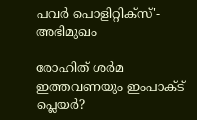പവര്‍ പൊളിറ്റിക്‌സ്'- അഭിമുഖം

രോഹിത് ശര്‍മ ഇത്തവണയും ഇംപാക്ട് പ്ലെയര്‍?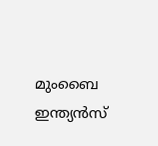മുംബൈ ഇന്ത്യന്‍സ്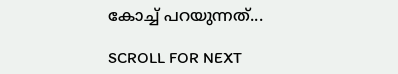കോച്ച് പറയുന്നത്...

SCROLL FOR NEXT